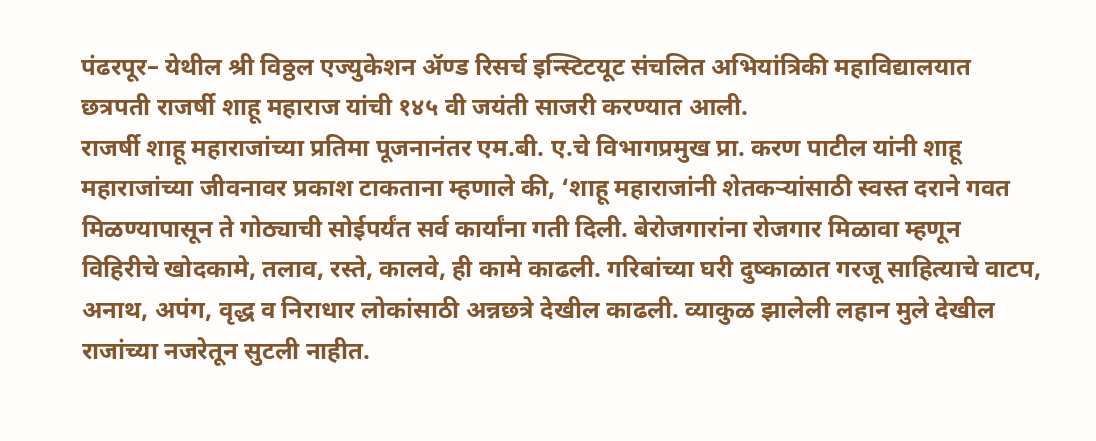पंढरपूर– येथील श्री विठ्ठल एज्युकेशन ॲण्ड रिसर्च इन्स्टिटयूट संचलित अभियांत्रिकी महाविद्यालयात छत्रपती राजर्षी शाहू महाराज यांची १४५ वी जयंती साजरी करण्यात आली.
राजर्षी शाहू महाराजांच्या प्रतिमा पूजनानंतर एम.बी. ए.चे विभागप्रमुख प्रा. करण पाटील यांनी शाहू महाराजांच्या जीवनावर प्रकाश टाकताना म्हणाले की, ‘शाहू महाराजांनी शेतकऱ्यांसाठी स्वस्त दराने गवत मिळण्यापासून ते गोठ्याची सोईपर्यंत सर्व कार्यांना गती दिली. बेरोजगारांना रोजगार मिळावा म्हणून विहिरीचे खोदकामे, तलाव, रस्ते, कालवे, ही कामे काढली. गरिबांच्या घरी दुष्काळात गरजू साहित्याचे वाटप, अनाथ, अपंग, वृद्ध व निराधार लोकांसाठी अन्नछत्रे देखील काढली. व्याकुळ झालेली लहान मुले देखील राजांच्या नजरेतून सुटली नाहीत.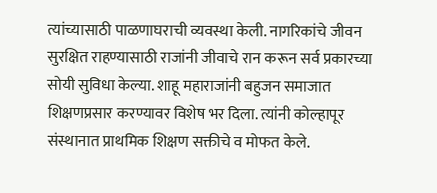त्यांच्यासाठी पाळणाघराची व्यवस्था केली. नागरिकांचे जीवन सुरक्षित राहण्यासाठी राजांनी जीवाचे रान करून सर्व प्रकारच्या सोयी सुविधा केल्या. शाहू महाराजांनी बहुजन समाजात शिक्षणप्रसार करण्यावर विशेष भर दिला. त्यांनी कोल्हापूर संस्थानात प्राथमिक शिक्षण सक्तीचे व मोफत केले.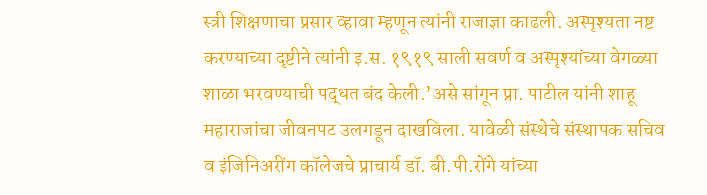स्त्री शिक्षणाचा प्रसार व्हावा म्हणून त्यांनी राजाज्ञा काढली. अस्पृश्यता नष्ट करण्याच्या दृष्टीने त्यांनी इ.स. १९१९ साली सवर्ण व अस्पृश्यांच्या वेगळ्या शाळा भरवण्याची पद्धत बंद केली.’असे सांगून प्रा. पाटील यांनी शाहू महाराजांचा जीवनपट उलगडून दाखविला. यावेळी संस्थेचे संस्थापक सचिव व इंजिनिअरींग कॉलेजचे प्राचार्य डॉ. बी.पी.रोंगे यांच्या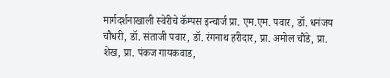मार्गदर्शनाखाली स्वेरीचे कॅम्पस इन्चार्ज प्रा. एम.एम. पवार, डॉ. धनंजय चौधरी, डॉ. संताजी पवार, डॉ. रंगनाथ हरीदार, प्रा. अमोल चौंडे, प्रा. शेख, प्रा. पंकज गायकवाड,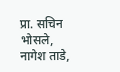प्रा. सचिन भोसले, नागेश ताडे,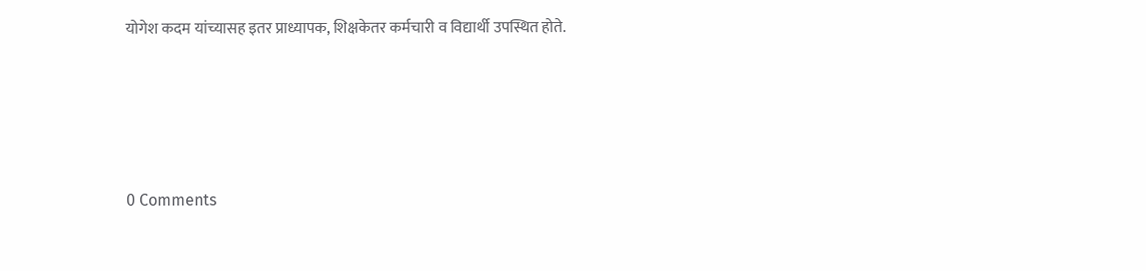योगेश कदम यांच्यासह इतर प्राध्यापक, शिक्षकेतर कर्मचारी व विद्यार्थी उपस्थित होते.




0 Comments